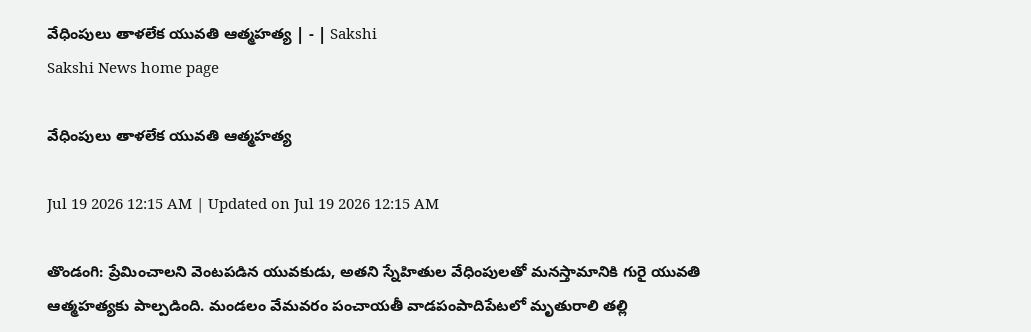వేధింపులు తాళలేక యువతి ఆత్మహత్య | - | Sakshi
Sakshi News home page

వేధింపులు తాళలేక యువతి ఆత్మహత్య

Jul 19 2026 12:15 AM | Updated on Jul 19 2026 12:15 AM

తొండంగి: ప్రేమించాలని వెంటపడిన యువకుడు, అతని స్నేహితుల వేధింపులతో మనస్తామానికి గురై యువతి ఆత్మహత్యకు పాల్పడింది. మండలం వేమవరం పంచాయతీ వాడపంపాదిపేటలో మృతురాలి తల్లి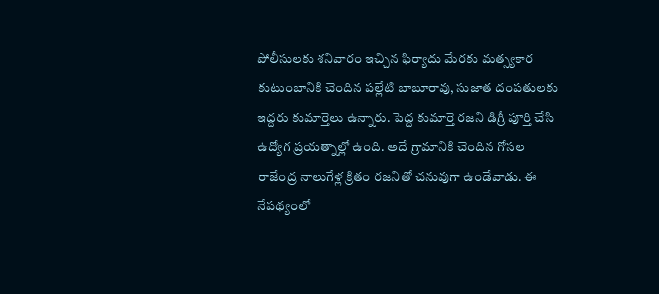పోలీసులకు శనివారం ఇచ్చిన ఫిర్యాదు మేరకు మత్స్యకార కుటుంబానికి చెందిన పల్లేటి బాబూరావు, సుజాత దంపతులకు ఇద్దరు కుమార్తెలు ఉన్నారు. పెద్ద కుమార్తె రజని డిగ్రీ పూర్తి చేసి ఉద్యోగ ప్రయత్నాల్లో ఉంది. అదే గ్రామానికి చెందిన గోసల రాజేంద్ర నాలుగేళ్ల క్రితం రజనితో చనువుగా ఉండేవాడు. ఈ నేపథ్యంలో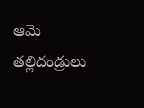ఆమె తల్లిదండ్రులు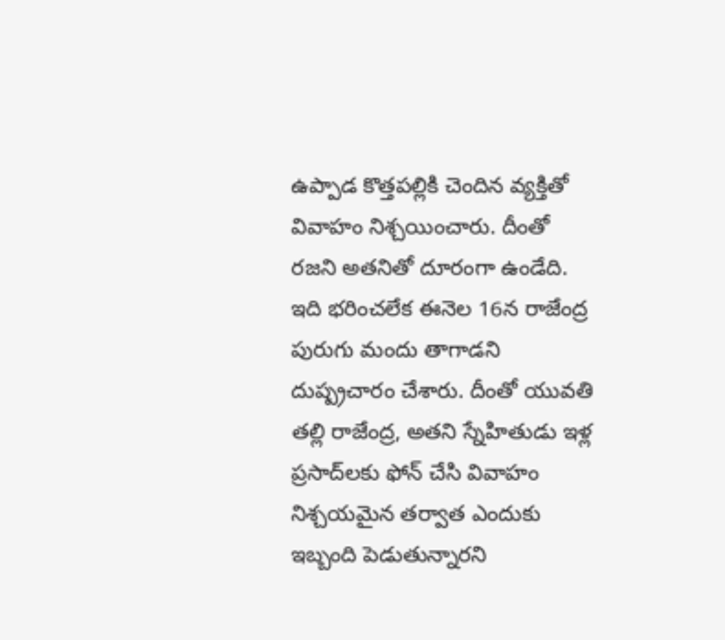ఉప్పాడ కొత్తపల్లికి చెందిన వ్యక్తితో వివాహం నిశ్చయించారు. దీంతో రజని అతనితో దూరంగా ఉండేది. ఇది భరించలేక ఈనెల 16న రాజేంద్ర పురుగు మందు తాగాడని దుష్ప్రచారం చేశారు. దీంతో యువతి తల్లి రాజేంద్ర, అతని స్నేహితుడు ఇళ్ల ప్రసాద్‌లకు ఫోన్‌ చేసి వివాహం నిశ్చయమైన తర్వాత ఎందుకు ఇబ్బంది పెడుతున్నారని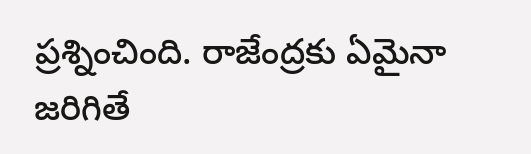ప్రశ్నించింది. రాజేంద్రకు ఏమైనా జరిగితే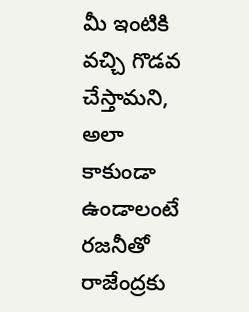మీ ఇంటికి వచ్చి గొడవ చేస్తామని, అలా కాకుండా ఉండాలంటే రజనీతో రాజేంద్రకు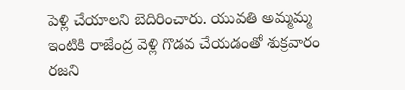పెళ్లి చేయాలని బెదిరించారు. యువతి అమ్మమ్మ ఇంటికి రాజేంద్ర వెళ్లి గొడవ చేయడంతో శుక్రవారం రజని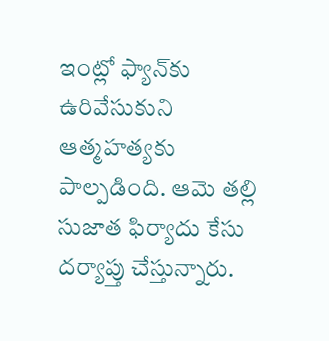ఇంట్లో ఫ్యాన్‌కు ఉరివేసుకుని ఆత్మహత్యకు పాల్పడింది. ఆమె తల్లి సుజాత ఫిర్యాదు కేసు దర్యాప్తు చేస్తున్నారు.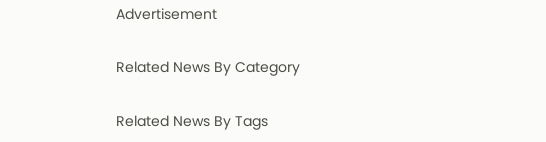Advertisement

Related News By Category

Related News By Tags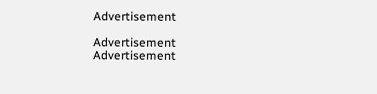Advertisement

Advertisement
Advertisement